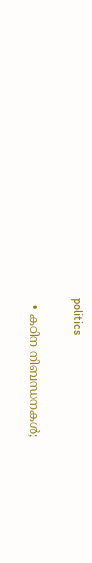politics

  • കഠിന നിബന്ധനകള്‍;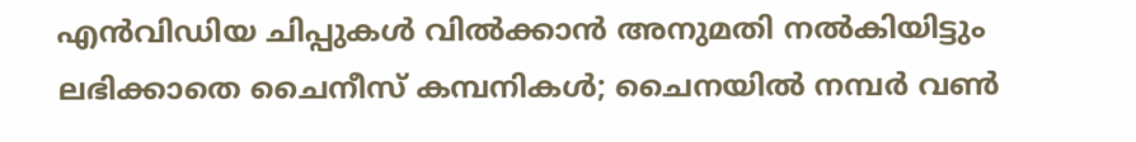എന്‍വിഡിയ ചിപ്പുകള്‍ വില്‍ക്കാന്‍ അനുമതി നല്‍കിയിട്ടും ലഭിക്കാതെ ചൈനീസ് കമ്പനികള്‍; ചൈനയില്‍ നമ്പര്‍ വണ്‍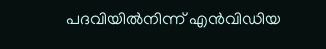പദവിയില്‍നിന്ന് എന്‍വിഡിയ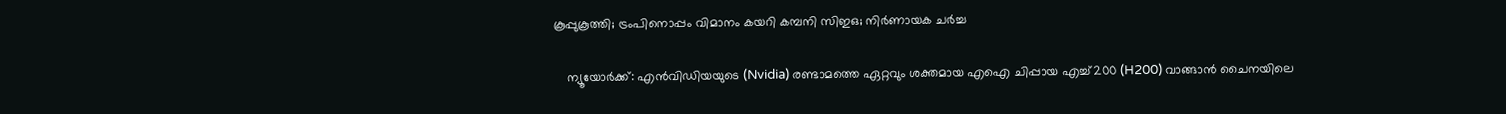കൂപ്പുകൂത്തി; ട്രംപിനൊപ്പം വിമാനം കയറി കമ്പനി സിഇഒ; നിര്‍ണായക ചര്‍ച്ച

    ന്യൂയോര്‍ക്ക്: എന്‍വിഡിയയുടെ (Nvidia) രണ്ടാമത്തെ ഏറ്റവും ശക്തമായ എഐ ചിപ്പായ എച്ച്200 (H200) വാങ്ങാന്‍ ചൈനയിലെ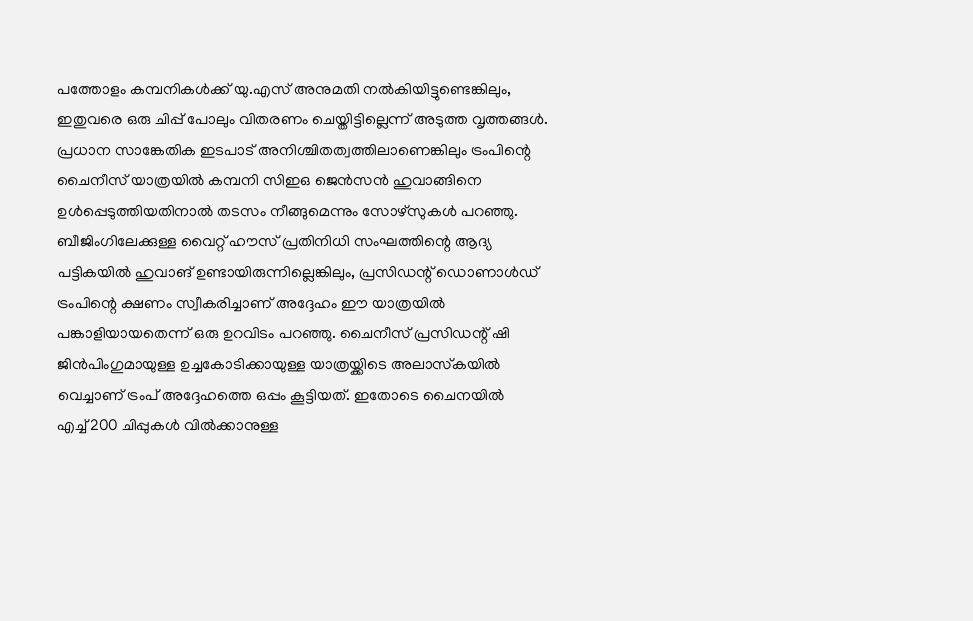പത്തോളം കമ്പനികള്‍ക്ക് യു.എസ് അനുമതി നല്‍കിയിട്ടുണ്ടെങ്കിലും, ഇതുവരെ ഒരു ചിപ്പ് പോലും വിതരണം ചെയ്തിട്ടില്ലെന്ന് അടുത്ത വൃത്തങ്ങള്‍. പ്രധാന സാങ്കേതിക ഇടപാട് അനിശ്ചിതത്വത്തിലാണെങ്കിലും ട്രംപിന്റെ ചൈനീസ് യാത്രയില്‍ കമ്പനി സിഇഒ ജെന്‍സന്‍ ഹുവാങ്ങിനെ ഉള്‍പ്പെടുത്തിയതിനാല്‍ തടസം നീങ്ങുമെന്നും സോഴ്‌സുകള്‍ പറഞ്ഞു. ബീജിംഗിലേക്കുള്ള വൈറ്റ് ഹൗസ് പ്രതിനിധി സംഘത്തിന്റെ ആദ്യ പട്ടികയില്‍ ഹുവാങ് ഉണ്ടായിരുന്നില്ലെങ്കിലും, പ്രസിഡന്റ് ഡൊണാള്‍ഡ് ട്രംപിന്റെ ക്ഷണം സ്വീകരിച്ചാണ് അദ്ദേഹം ഈ യാത്രയില്‍ പങ്കാളിയായതെന്ന് ഒരു ഉറവിടം പറഞ്ഞു. ചൈനീസ് പ്രസിഡന്റ് ഷി ജിന്‍പിംഗുമായുള്ള ഉച്ചകോടിക്കായുള്ള യാത്രയ്ക്കിടെ അലാസ്‌കയില്‍ വെച്ചാണ് ട്രംപ് അദ്ദേഹത്തെ ഒപ്പം കൂട്ടിയത്. ഇതോടെ ചൈനയില്‍ എച്ച്200 ചിപ്പുകള്‍ വില്‍ക്കാനുള്ള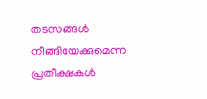തടസങ്ങള്‍ നീങ്ങിയേക്കുമെന്ന പ്രതീക്ഷകള്‍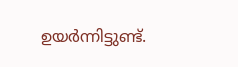ഉയര്‍ന്നിട്ടുണ്ട്.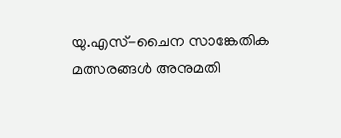യു.എസ്-ചൈന സാങ്കേതിക മത്സരങ്ങള്‍ അനുമതി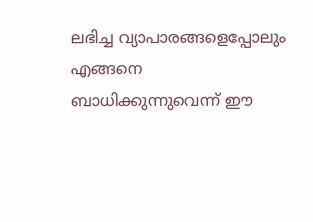ലഭിച്ച വ്യാപാരങ്ങളെപ്പോലും എങ്ങനെ ബാധിക്കുന്നുവെന്ന് ഈ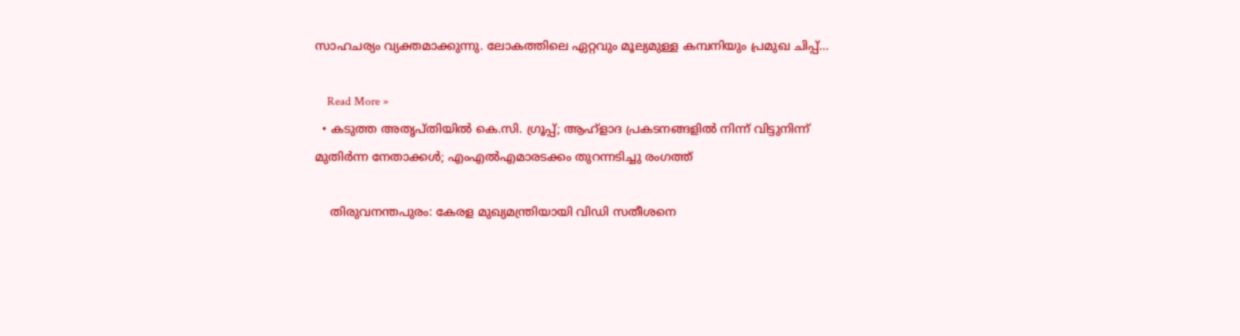സാഹചര്യം വ്യക്തമാക്കുന്നു. ലോകത്തിലെ ഏറ്റവും മൂല്യമുള്ള കമ്പനിയും പ്രമുഖ ചിപ്പ്…

    Read More »
  • കടുത്ത അതൃപ്തിയില്‍ കെ.സി. ഗ്രൂപ്പ്; ആഹ്‌ളാദ പ്രകടനങ്ങളില്‍ നിന്ന് വിട്ടുനിന്ന് മുതിര്‍ന്ന നേതാക്കള്‍; എംഎല്‍എമാരടക്കം തുറന്നടിച്ചു രംഗത്ത്

    തിരുവനന്തപുരം: കേരള മുഖ്യമന്ത്രിയായി വിഡി സതീശനെ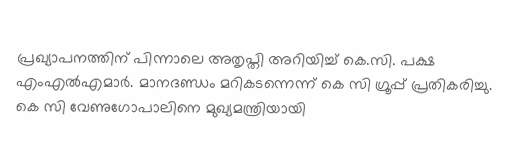പ്രഖ്യാപനത്തിന് പിന്നാലെ അതൃപ്തി അറിയിച്ച് കെ.സി. പക്ഷ എംഎല്‍എമാര്‍. മാനദണ്ഡം മറികടന്നെന്ന് കെ സി ഗ്രൂപ്പ് പ്രതികരിച്ചു. കെ സി വേണുഗോപാലിനെ മുഖ്യമന്ത്രിയായി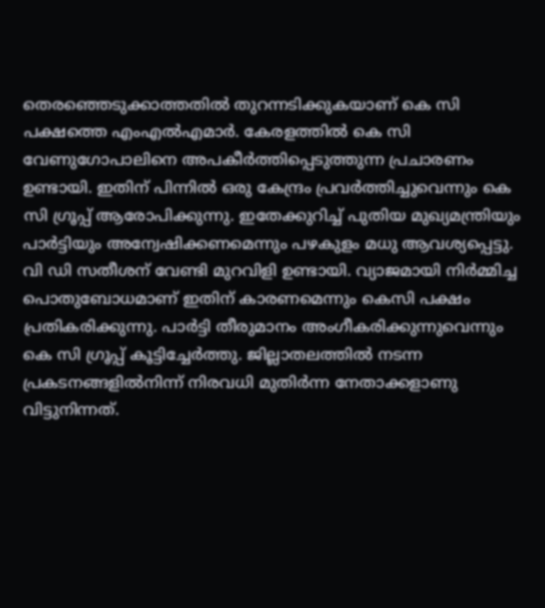തെരഞ്ഞെടുക്കാത്തതില്‍ തുറന്നടിക്കുകയാണ് കെ സി പക്ഷത്തെ എംഎല്‍എമാര്‍. കേരളത്തില്‍ കെ സി വേണുഗോപാലിനെ അപകീര്‍ത്തിപ്പെടുത്തുന്ന പ്രചാരണം ഉണ്ടായി. ഇതിന് പിന്നില്‍ ഒരു കേന്ദ്രം പ്രവര്‍ത്തിച്ചുവെന്നും കെ സി ഗ്രൂപ്പ് ആരോപിക്കുന്നു. ഇതേക്കുറിച്ച് പുതിയ മുഖ്യമന്ത്രിയും പാര്‍ട്ടിയും അന്വേഷിക്കണമെന്നും പഴകുളം മധു ആവശ്യപ്പെട്ടു. വി ഡി സതീശന് വേണ്ടി മുറവിളി ഉണ്ടായി. വ്യാജമായി നിര്‍മ്മിച്ച പൊതുബോധമാണ് ഇതിന് കാരണമെന്നും കെസി പക്ഷം പ്രതികരിക്കുന്നു. പാര്‍ട്ടി തീരുമാനം അംഗീകരിക്കുന്നുവെന്നും കെ സി ഗ്രൂപ്പ് കൂട്ടിച്ചേര്‍ത്തു. ജില്ലാതലത്തില്‍ നടന്ന പ്രകടനങ്ങളില്‍നിന്ന് നിരവധി മുതിര്‍ന്ന നേതാക്കളാണു വിട്ടുനിന്നത്.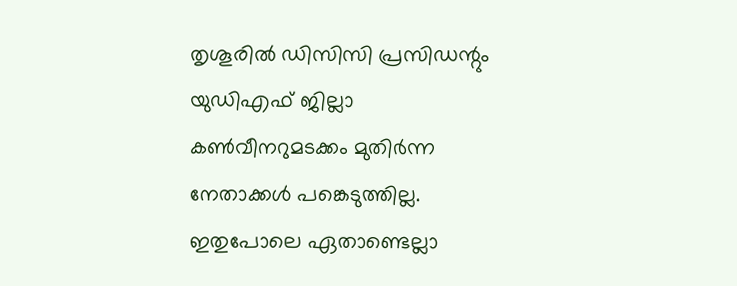തൃശൂരില്‍ ഡിസിസി പ്രസിഡന്റും യുഡിഎഫ് ജില്ലാ കണ്‍വീനറുമടക്കം മുതിര്‍ന്ന നേതാക്കള്‍ പങ്കെടുത്തില്ല. ഇതുപോലെ ഏതാണ്ടെല്ലാ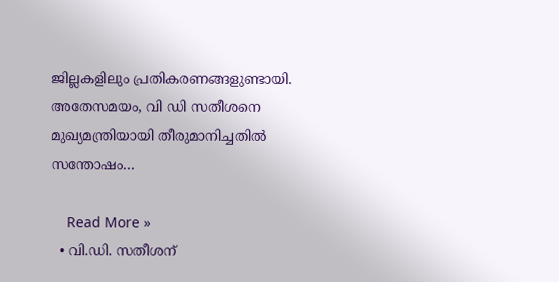ജില്ലകളിലും പ്രതികരണങ്ങളുണ്ടായി. അതേസമയം, വി ഡി സതീശനെ മുഖ്യമന്ത്രിയായി തീരുമാനിച്ചതില്‍ സന്തോഷം…

    Read More »
  • വി.ഡി. സതീശന്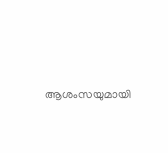ആശംസയുമായി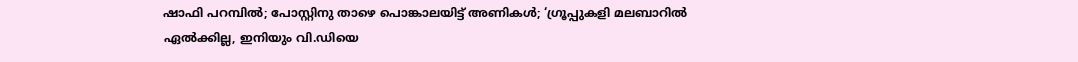ഷാഫി പറമ്പില്‍; പോസ്റ്റിനു താഴെ പൊങ്കാലയിട്ട് അണികള്‍; ‘ഗ്രൂപ്പുകളി മലബാറില്‍ ഏല്‍ക്കില്ല, ഇനിയും വി.ഡിയെ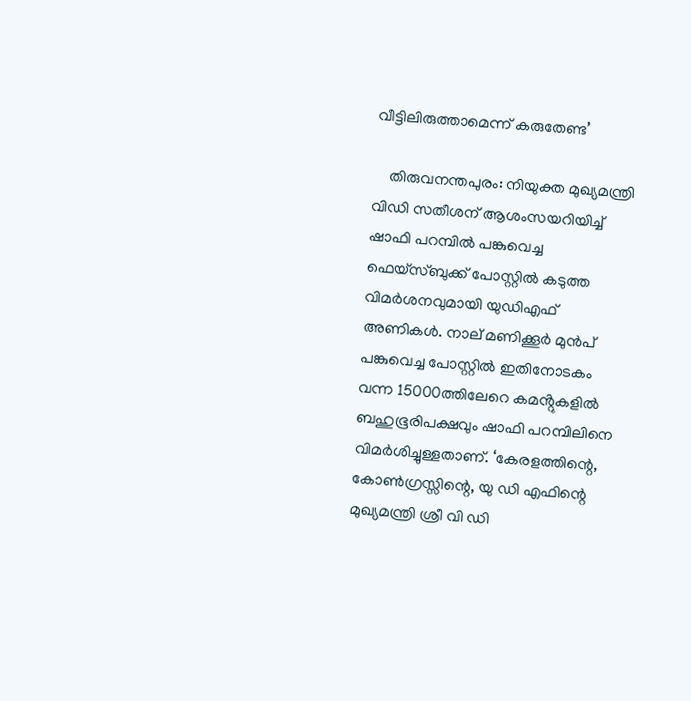വീട്ടിലിരുത്താമെന്ന് കരുതേണ്ട’

    തിരുവനന്തപുരം: നിയുക്ത മുഖ്യമന്ത്രി വിഡി സതീശന് ആശംസയറിയിച്ച് ഷാഫി പറമ്പിൽ പങ്കുവെച്ച ഫെയ്സ്ബുക്ക് പോസ്റ്റിൽ കടുത്ത വിമർശനവുമായി യുഡിഎഫ് അണികൾ. നാല് മണിക്കൂർ മുൻപ് പങ്കുവെച്ച പോസ്റ്റിൽ ഇതിനോടകം വന്ന 15000ത്തിലേറെ കമൻ്റുകളിൽ ബഹുഭൂരിപക്ഷവും ഷാഫി പറമ്പിലിനെ വിമർശിച്ചുള്ളതാണ്. ‘കേരളത്തിന്റെ, കോൺഗ്രസ്സിന്റെ, യു ഡി എഫിന്റെ മുഖ്യമന്ത്രി ശ്രീ വി ഡി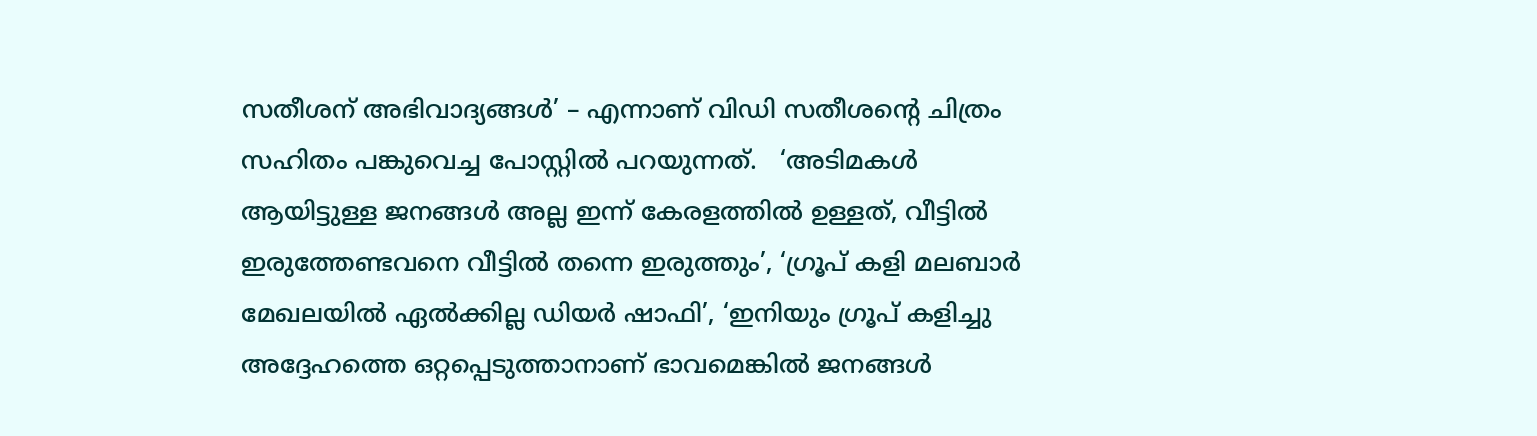സതീശന് അഭിവാദ്യങ്ങൾ’ – എന്നാണ് വിഡി സതീശൻ്റെ ചിത്രം സഹിതം പങ്കുവെച്ച പോസ്റ്റിൽ പറയുന്നത്.   ‘അടിമകൾ ആയിട്ടുള്ള ജനങ്ങൾ അല്ല ഇന്ന് കേരളത്തിൽ ഉള്ളത്, വീട്ടിൽ ഇരുത്തേണ്ടവനെ വീട്ടിൽ തന്നെ ഇരുത്തും’, ‘ഗ്രൂപ്‌ കളി മലബാർ മേഖലയിൽ ഏൽക്കില്ല ഡിയർ ഷാഫി’, ‘ഇനിയും ഗ്രൂപ് കളിച്ചു അദ്ദേഹത്തെ ഒറ്റപ്പെടുത്താനാണ് ഭാവമെങ്കിൽ ജനങ്ങൾ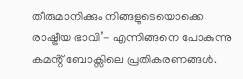തീരുമാനിക്കും നിങ്ങളുടെയൊക്കെ രാഷ്ട്രീയ ഭാവി’- എന്നിങ്ങനെ പോകുന്നു കമൻ്റ് ബോക്സിലെ പ്രതികരണങ്ങൾ.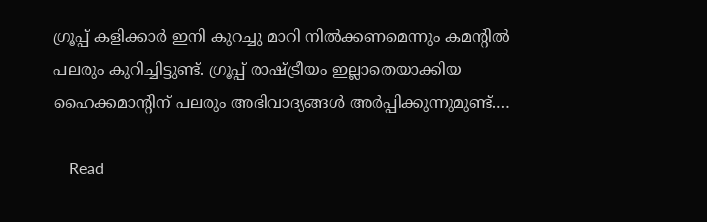ഗ്രൂപ്പ്‌ കളിക്കാർ ഇനി കുറച്ചു മാറി നിൽക്കണമെന്നും കമൻ്റിൽ പലരും കുറിച്ചിട്ടുണ്ട്. ഗ്രൂപ്പ് രാഷ്ട്രീയം ഇല്ലാതെയാക്കിയ ഹൈക്കമാന്റിന് പലരും അഭിവാദ്യങ്ങൾ അർപ്പിക്കുന്നുമുണ്ട്.…

    Read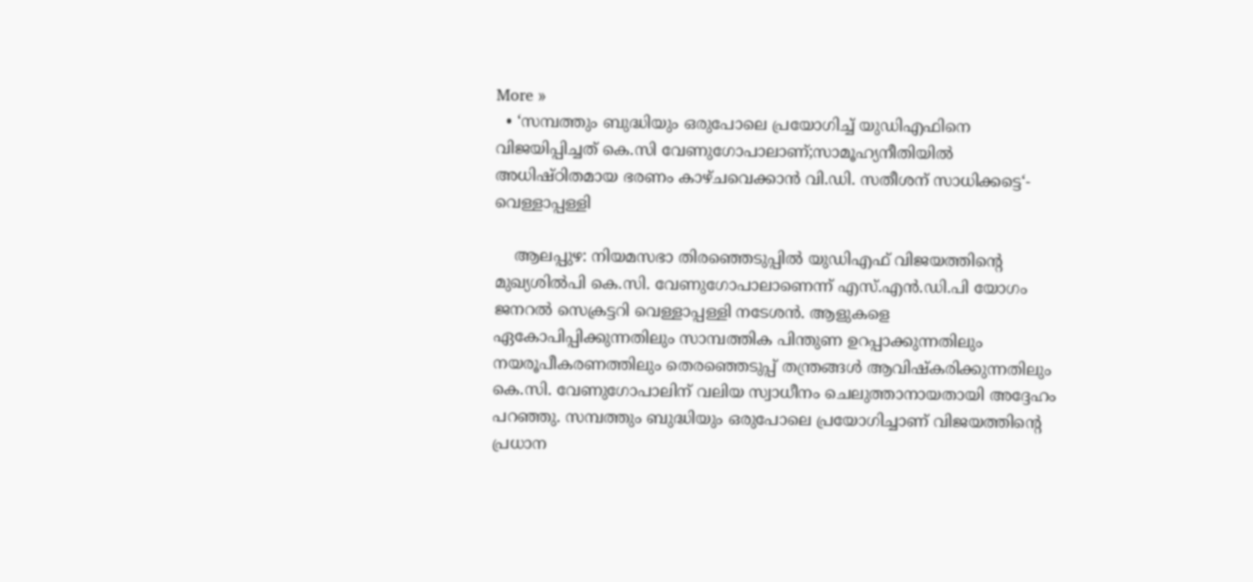More »
  • ‘സമ്പത്തും ബുദ്ധിയും ഒരുപോലെ പ്രയോഗിച്ച് യുഡിഎഫിനെ വിജയിപ്പിച്ചത് കെ.സി വേണുഗോപാലാണ്;സാമൂഹ്യനീതിയിൽ അധിഷ്ഠിതമായ ഭരണം കാഴ്ചവെക്കാൻ വി.ഡി. സതീശന് സാധിക്കട്ടെ‘- വെള്ളാപ്പള്ളി

    ആലപ്പുഴ: നിയമസഭാ തിരഞ്ഞെടുപ്പിൽ യുഡിഎഫ് വിജയത്തിന്റെ മുഖ്യശിൽപി കെ.സി. വേണുഗോപാലാണെന്ന് എസ്.എൻ.ഡി.പി യോഗം ജനറൽ സെക്രട്ടറി വെള്ളാപ്പള്ളി നടേശൻ. ആളുകളെ ഏകോപിപ്പിക്കുന്നതിലും സാമ്പത്തിക പിന്തുണ ഉറപ്പാക്കുന്നതിലും നയരൂപീകരണത്തിലും തെരഞ്ഞെടുപ്പ് തന്ത്രങ്ങൾ ആവിഷ്‌കരിക്കുന്നതിലും കെ.സി. വേണുഗോപാലിന് വലിയ സ്വാധീനം ചെലുത്താനായതായി അദ്ദേഹം പറഞ്ഞു. സമ്പത്തും ബുദ്ധിയും ഒരുപോലെ പ്രയോഗിച്ചാണ് വിജയത്തിന്റെ പ്രധാന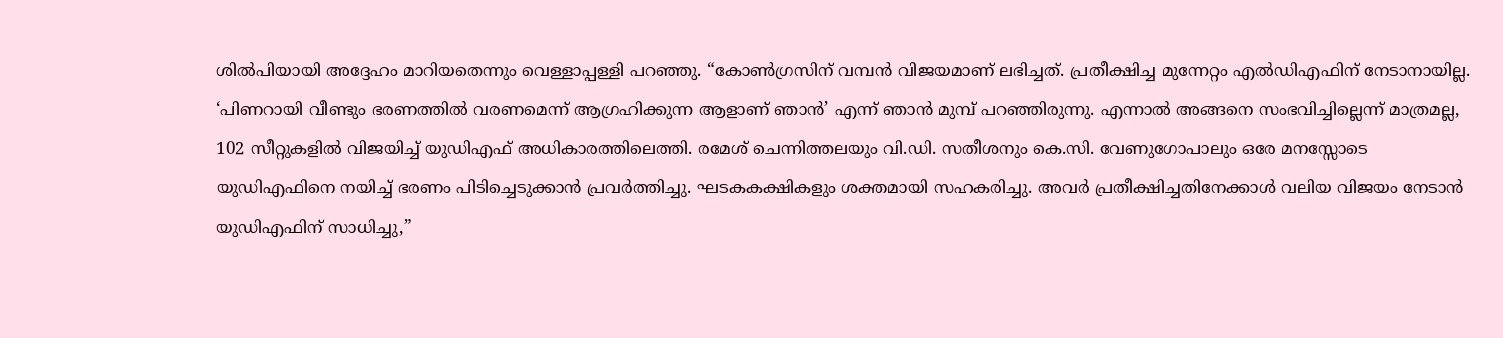ശിൽപിയായി അദ്ദേഹം മാറിയതെന്നും വെള്ളാപ്പള്ളി പറഞ്ഞു. “കോൺഗ്രസിന് വമ്പൻ വിജയമാണ് ലഭിച്ചത്. പ്രതീക്ഷിച്ച മുന്നേറ്റം എൽഡിഎഫിന് നേടാനായില്ല. ‘പിണറായി വീണ്ടും ഭരണത്തിൽ വരണമെന്ന് ആഗ്രഹിക്കുന്ന ആളാണ് ഞാൻ’ എന്ന് ഞാൻ മുമ്പ് പറഞ്ഞിരുന്നു. എന്നാൽ അങ്ങനെ സംഭവിച്ചില്ലെന്ന് മാത്രമല്ല, 102 സീറ്റുകളിൽ വിജയിച്ച് യുഡിഎഫ് അധികാരത്തിലെത്തി. രമേശ് ചെന്നിത്തലയും വി.ഡി. സതീശനും കെ.സി. വേണുഗോപാലും ഒരേ മനസ്സോടെ യുഡിഎഫിനെ നയിച്ച് ഭരണം പിടിച്ചെടുക്കാൻ പ്രവർത്തിച്ചു. ഘടകകക്ഷികളും ശക്തമായി സഹകരിച്ചു. അവർ പ്രതീക്ഷിച്ചതിനേക്കാൾ വലിയ വിജയം നേടാൻ യുഡിഎഫിന് സാധിച്ചു,”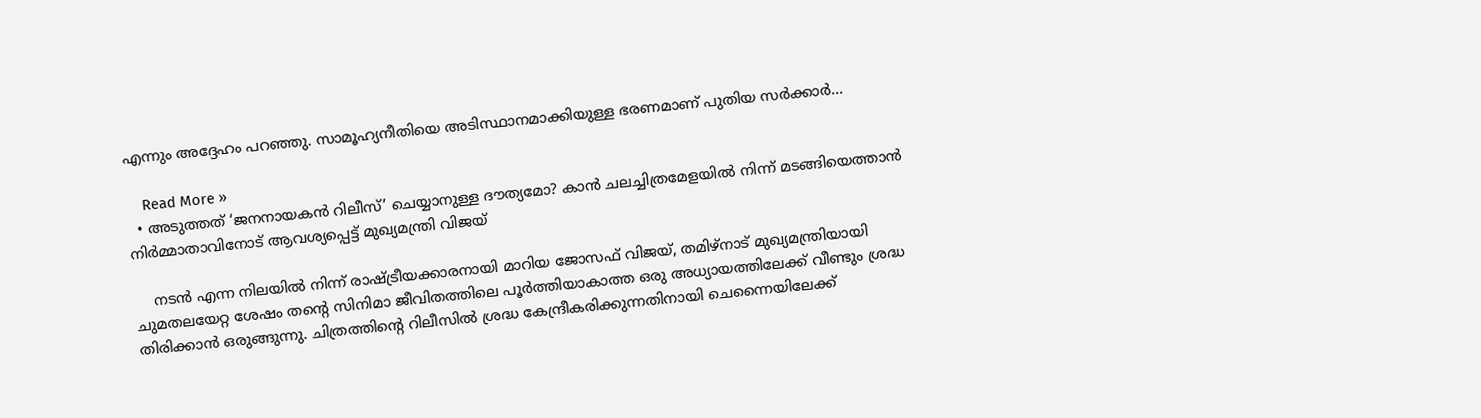എന്നും അദ്ദേഹം പറഞ്ഞു. സാമൂഹ്യനീതിയെ അടിസ്ഥാനമാക്കിയുള്ള ഭരണമാണ് പുതിയ സർക്കാർ…

    Read More »
  • അടുത്തത് ‘ജനനായകന്‍ റിലീസ്’ ചെയ്യാനുള്ള ദൗത്യമോ? കാന്‍ ചലച്ചിത്രമേളയില്‍ നിന്ന് മടങ്ങിയെത്താന്‍ നിര്‍മ്മാതാവിനോട് ആവശ്യപ്പെട്ട് മുഖ്യമന്ത്രി വിജയ്

    നടന്‍ എന്ന നിലയില്‍ നിന്ന് രാഷ്ട്രീയക്കാരനായി മാറിയ ജോസഫ് വിജയ്, തമിഴ്നാട് മുഖ്യമന്ത്രിയായി ചുമതലയേറ്റ ശേഷം തന്റെ സിനിമാ ജീവിതത്തിലെ പൂര്‍ത്തിയാകാത്ത ഒരു അധ്യായത്തിലേക്ക് വീണ്ടും ശ്രദ്ധ തിരിക്കാന്‍ ഒരുങ്ങുന്നു. ചിത്രത്തിന്റെ റിലീസില്‍ ശ്രദ്ധ കേന്ദ്രീകരിക്കുന്നതിനായി ചെന്നൈയിലേക്ക്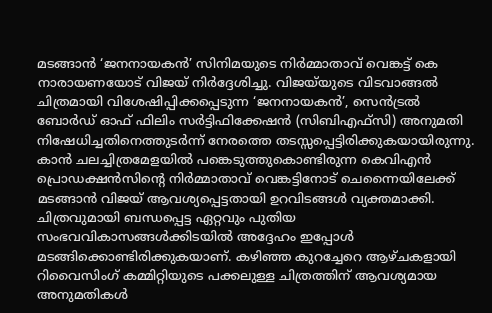മടങ്ങാന്‍ ‘ജനനായകന്‍’ സിനിമയുടെ നിര്‍മ്മാതാവ് വെങ്കട്ട് കെ നാരായണയോട് വിജയ് നിര്‍ദ്ദേശിച്ചു. വിജയ്‌യുടെ വിടവാങ്ങല്‍ ചിത്രമായി വിശേഷിപ്പിക്കപ്പെടുന്ന ‘ജനനായകന്‍’, സെന്‍ട്രല്‍ ബോര്‍ഡ് ഓഫ് ഫിലിം സര്‍ട്ടിഫിക്കേഷന്‍ (സിബിഎഫ്‌സി) അനുമതി നിഷേധിച്ചതിനെത്തുടര്‍ന്ന് നേരത്തെ തടസ്സപ്പെട്ടിരിക്കുകയായിരുന്നു. കാന്‍ ചലച്ചിത്രമേളയില്‍ പങ്കെടുത്തുകൊണ്ടിരുന്ന കെവിഎന്‍ പ്രൊഡക്ഷന്‍സിന്റെ നിര്‍മ്മാതാവ് വെങ്കട്ടിനോട് ചെന്നൈയിലേക്ക് മടങ്ങാന്‍ വിജയ് ആവശ്യപ്പെട്ടതായി ഉറവിടങ്ങള്‍ വ്യക്തമാക്കി. ചിത്രവുമായി ബന്ധപ്പെട്ട ഏറ്റവും പുതിയ സംഭവവികാസങ്ങള്‍ക്കിടയില്‍ അദ്ദേഹം ഇപ്പോള്‍ മടങ്ങിക്കൊണ്ടിരിക്കുകയാണ്. കഴിഞ്ഞ കുറച്ചേറെ ആഴ്ചകളായി റിവൈസിംഗ് കമ്മിറ്റിയുടെ പക്കലുള്ള ചിത്രത്തിന് ആവശ്യമായ അനുമതികള്‍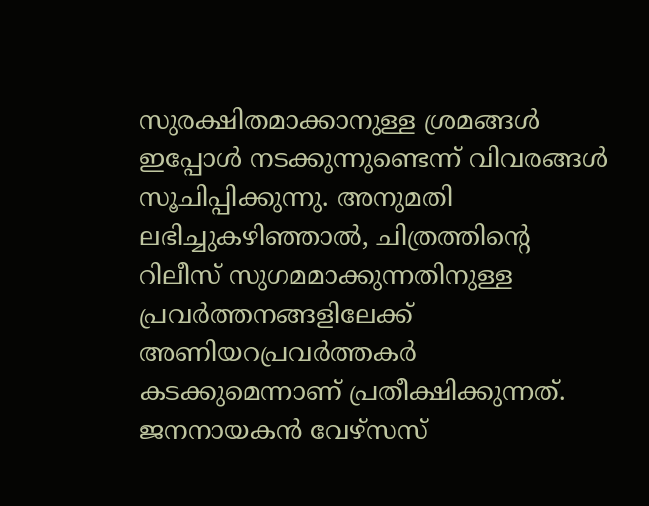സുരക്ഷിതമാക്കാനുള്ള ശ്രമങ്ങള്‍ ഇപ്പോള്‍ നടക്കുന്നുണ്ടെന്ന് വിവരങ്ങള്‍ സൂചിപ്പിക്കുന്നു. അനുമതി ലഭിച്ചുകഴിഞ്ഞാല്‍, ചിത്രത്തിന്റെ റിലീസ് സുഗമമാക്കുന്നതിനുള്ള പ്രവര്‍ത്തനങ്ങളിലേക്ക് അണിയറപ്രവര്‍ത്തകര്‍ കടക്കുമെന്നാണ് പ്രതീക്ഷിക്കുന്നത്. ജനനായകന്‍ വേഴ്‌സസ്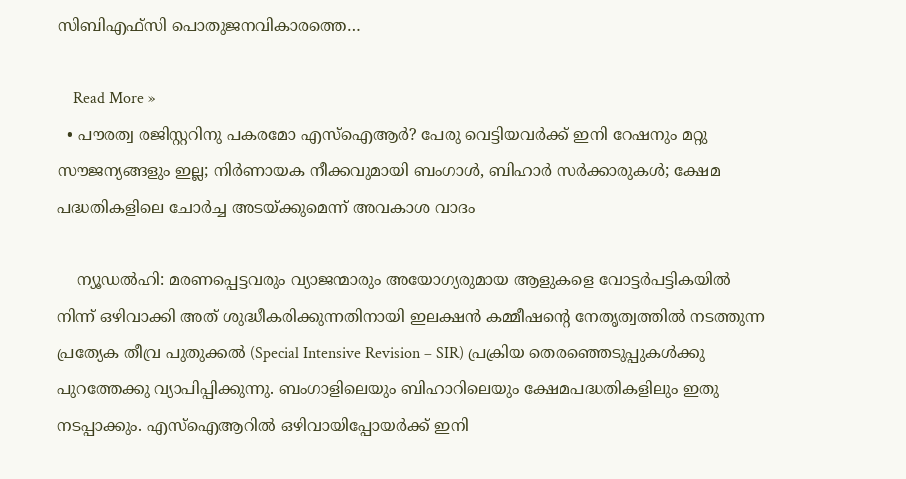സിബിഎഫ്‌സി പൊതുജനവികാരത്തെ…

    Read More »
  • പൗരത്വ രജിസ്റ്ററിനു പകരമോ എസ്‌ഐആര്‍? പേരു വെട്ടിയവര്‍ക്ക് ഇനി റേഷനും മറ്റു സൗജന്യങ്ങളും ഇല്ല; നിര്‍ണായക നീക്കവുമായി ബംഗാള്‍, ബിഹാര്‍ സര്‍ക്കാരുകള്‍; ക്ഷേമ പദ്ധതികളിലെ ചോര്‍ച്ച അടയ്ക്കുമെന്ന് അവകാശ വാദം

    ന്യൂഡല്‍ഹി: മരണപ്പെട്ടവരും വ്യാജന്മാരും അയോഗ്യരുമായ ആളുകളെ വോട്ടര്‍പട്ടികയില്‍ നിന്ന് ഒഴിവാക്കി അത് ശുദ്ധീകരിക്കുന്നതിനായി ഇലക്ഷന്‍ കമ്മീഷന്റെ നേതൃത്വത്തില്‍ നടത്തുന്ന പ്രത്യേക തീവ്ര പുതുക്കല്‍ (Special Intensive Revision – SIR) പ്രക്രിയ തെരഞ്ഞെടുപ്പുകള്‍ക്കു പുറത്തേക്കു വ്യാപിപ്പിക്കുന്നു. ബംഗാളിലെയും ബിഹാറിലെയും ക്ഷേമപദ്ധതികളിലും ഇതു നടപ്പാക്കും. എസ്‌ഐആറില്‍ ഒഴിവായിപ്പോയര്‍ക്ക് ഇനി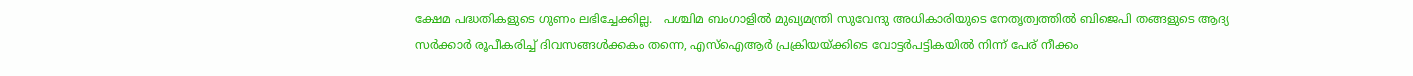ക്ഷേമ പദ്ധതികളുടെ ഗുണം ലഭിച്ചേക്കില്ല.   പശ്ചിമ ബംഗാളില്‍ മുഖ്യമന്ത്രി സുവേന്ദു അധികാരിയുടെ നേതൃത്വത്തില്‍ ബിജെപി തങ്ങളുടെ ആദ്യ സര്‍ക്കാര്‍ രൂപീകരിച്ച് ദിവസങ്ങള്‍ക്കകം തന്നെ, എസ്ഐആര്‍ പ്രക്രിയയ്ക്കിടെ വോട്ടര്‍പട്ടികയില്‍ നിന്ന് പേര് നീക്കം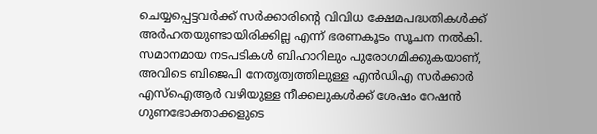ചെയ്യപ്പെട്ടവര്‍ക്ക് സര്‍ക്കാരിന്റെ വിവിധ ക്ഷേമപദ്ധതികള്‍ക്ക് അര്‍ഹതയുണ്ടായിരിക്കില്ല എന്ന് ഭരണകൂടം സൂചന നല്‍കി. സമാനമായ നടപടികള്‍ ബിഹാറിലും പുരോഗമിക്കുകയാണ്, അവിടെ ബിജെപി നേതൃത്വത്തിലുള്ള എന്‍ഡിഎ സര്‍ക്കാര്‍ എസ്ഐആര്‍ വഴിയുള്ള നീക്കലുകള്‍ക്ക് ശേഷം റേഷന്‍ ഗുണഭോക്താക്കളുടെ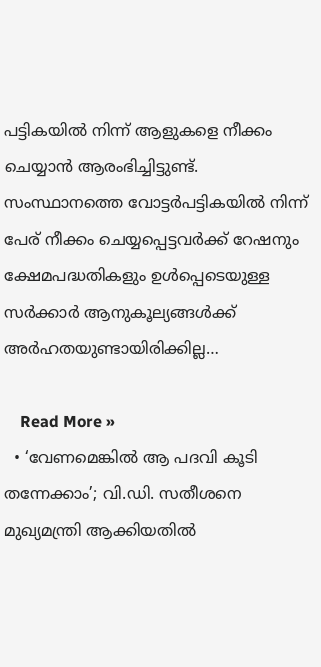പട്ടികയില്‍ നിന്ന് ആളുകളെ നീക്കം ചെയ്യാന്‍ ആരംഭിച്ചിട്ടുണ്ട്. സംസ്ഥാനത്തെ വോട്ടര്‍പട്ടികയില്‍ നിന്ന് പേര് നീക്കം ചെയ്യപ്പെട്ടവര്‍ക്ക് റേഷനും ക്ഷേമപദ്ധതികളും ഉള്‍പ്പെടെയുള്ള സര്‍ക്കാര്‍ ആനുകൂല്യങ്ങള്‍ക്ക് അര്‍ഹതയുണ്ടായിരിക്കില്ല…

    Read More »
  • ‘വേണമെങ്കില്‍ ആ പദവി കൂടി തന്നേക്കാം’; വി.ഡി. സതീശനെ മുഖ്യമന്ത്രി ആക്കിയതില്‍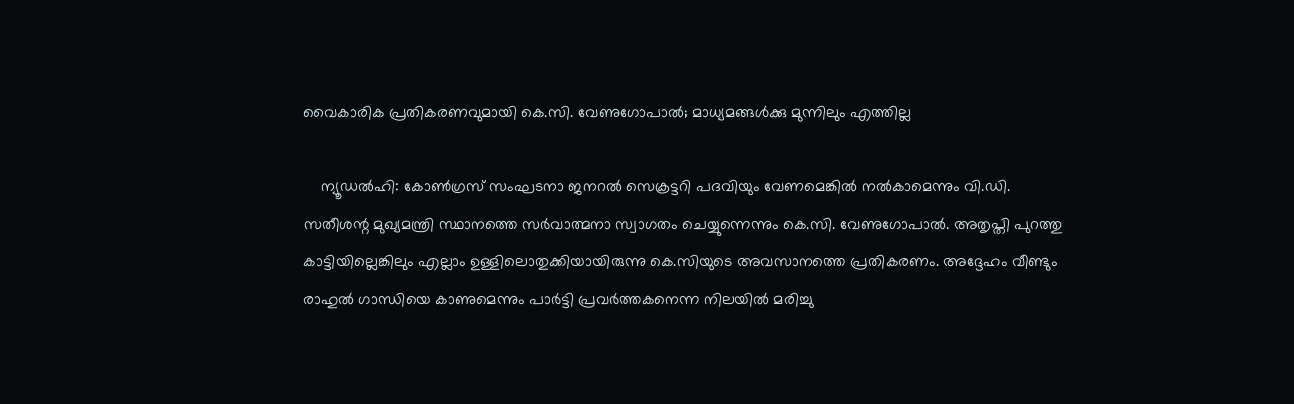വൈകാരിക പ്രതികരണവുമായി കെ.സി. വേണുഗോപാല്‍; മാധ്യമങ്ങള്‍ക്കു മുന്നിലും എത്തില്ല

    ന്യൂഡല്‍ഹി: കോണ്‍ഗ്രസ് സംഘടനാ ജനറല്‍ സെക്രട്ടറി പദവിയും വേണമെങ്കില്‍ നല്‍കാമെന്നും വി.ഡി. സതീശന്റ മുഖ്യമന്ത്രി സ്ഥാനത്തെ സര്‍വാത്മനാ സ്വാഗതം ചെയ്യുന്നെന്നും കെ.സി. വേണുഗോപാല്‍. അതൃപ്തി പുറത്തു കാട്ടിയില്ലെങ്കിലും എല്ലാം ഉള്ളിലൊതുക്കിയായിരുന്നു കെ.സിയുടെ അവസാനത്തെ പ്രതികരണം. അദ്ദേഹം വീണ്ടും രാഹുല്‍ ഗാന്ധിയെ കാണുമെന്നും പാര്‍ട്ടി പ്രവര്‍ത്തകനെന്ന നിലയില്‍ മരിച്ചു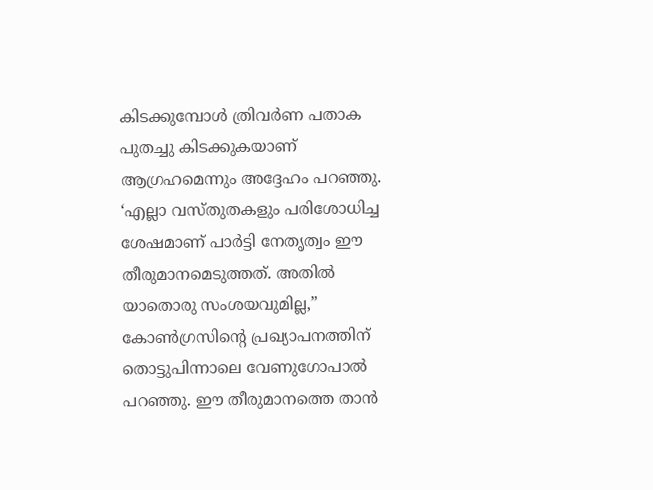കിടക്കുമ്പോള്‍ ത്രിവര്‍ണ പതാക പുതച്ചു കിടക്കുകയാണ് ആഗ്രഹമെന്നും അദ്ദേഹം പറഞ്ഞു. ‘എല്ലാ വസ്തുതകളും പരിശോധിച്ച ശേഷമാണ് പാര്‍ട്ടി നേതൃത്വം ഈ തീരുമാനമെടുത്തത്. അതില്‍ യാതൊരു സംശയവുമില്ല,” കോണ്‍ഗ്രസിന്റെ പ്രഖ്യാപനത്തിന് തൊട്ടുപിന്നാലെ വേണുഗോപാല്‍ പറഞ്ഞു. ഈ തീരുമാനത്തെ താന്‍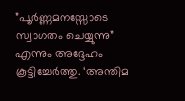”പൂര്‍ണ്ണമനസ്സോടെ സ്വാഗതം ചെയ്യുന്നു” എന്നും അദ്ദേഹം കൂട്ടിച്ചേര്‍ത്തു. ‘അന്തിമ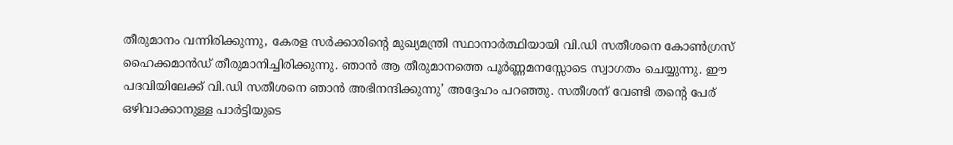തീരുമാനം വന്നിരിക്കുന്നു, കേരള സര്‍ക്കാരിന്റെ മുഖ്യമന്ത്രി സ്ഥാനാര്‍ത്ഥിയായി വി.ഡി സതീശനെ കോണ്‍ഗ്രസ് ഹൈക്കമാന്‍ഡ് തീരുമാനിച്ചിരിക്കുന്നു. ഞാന്‍ ആ തീരുമാനത്തെ പൂര്‍ണ്ണമനസ്സോടെ സ്വാഗതം ചെയ്യുന്നു. ഈ പദവിയിലേക്ക് വി.ഡി സതീശനെ ഞാന്‍ അഭിനന്ദിക്കുന്നു’ അദ്ദേഹം പറഞ്ഞു. സതീശന് വേണ്ടി തന്റെ പേര് ഒഴിവാക്കാനുള്ള പാര്‍ട്ടിയുടെ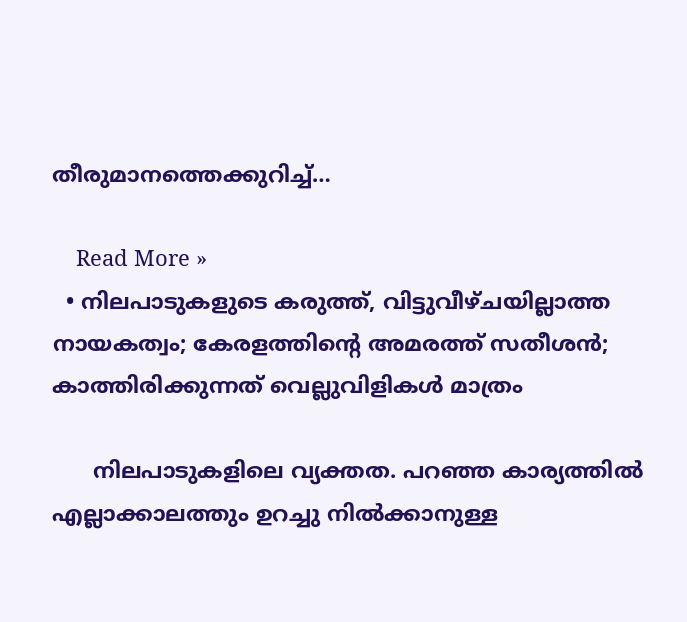തീരുമാനത്തെക്കുറിച്ച്…

    Read More »
  • നിലപാടുകളുടെ കരുത്ത്, വിട്ടുവീഴ്ചയില്ലാത്ത നായകത്വം; കേരളത്തിന്റെ അമരത്ത് സതീശന്‍; കാത്തിരിക്കുന്നത് വെല്ലുവിളികള്‍ മാത്രം

      നിലപാടുകളിലെ വ്യക്തത. പറഞ്ഞ കാര്യത്തില്‍ എല്ലാക്കാലത്തും ഉറച്ചു നില്‍ക്കാനുള്ള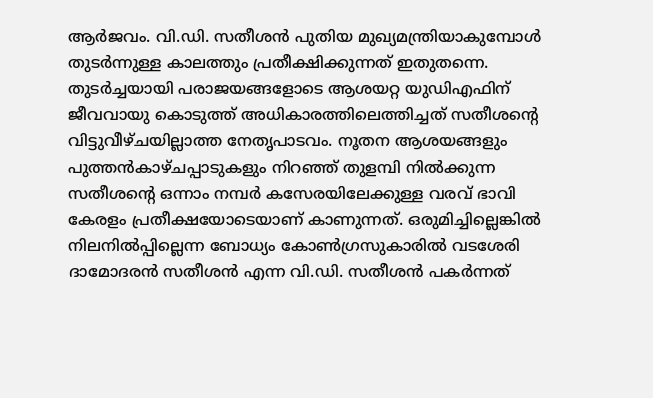ആര്‍ജവം. വി.ഡി. സതീശന്‍ പുതിയ മുഖ്യമന്ത്രിയാകുമ്പോള്‍ തുടര്‍ന്നുള്ള കാലത്തും പ്രതീക്ഷിക്കുന്നത് ഇതുതന്നെ. തുടര്‍ച്ചയായി പരാജയങ്ങളോടെ ആശയറ്റ യുഡിഎഫിന് ജീവവായു കൊടുത്ത് അധികാരത്തിലെത്തിച്ചത് സതീശന്റെ വിട്ടുവീഴ്ചയില്ലാത്ത നേതൃപാടവം. നൂതന ആശയങ്ങളും പുത്തന്‍കാഴ്ചപ്പാടുകളും നിറഞ്ഞ് തുളമ്പി നില്‍ക്കുന്ന സതീശന്റെ ഒന്നാം നമ്പര്‍ കസേരയിലേക്കുള്ള വരവ് ഭാവി കേരളം പ്രതീക്ഷയോടെയാണ് കാണുന്നത്. ഒരുമിച്ചില്ലെങ്കില്‍ നിലനില്‍പ്പില്ലെന്ന ബോധ്യം കോണ്‍ഗ്രസുകാരില്‍ വടശേരി ദാമോദരന്‍ സതീശന്‍ എന്ന വി.ഡി. സതീശന്‍ പകര്‍ന്നത്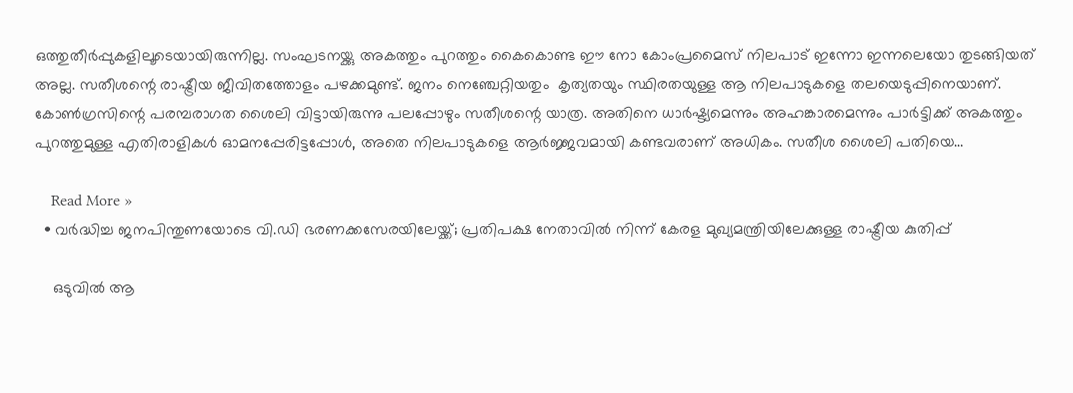ഒത്തുതീര്‍പ്പുകളിലൂടെയായിരുന്നില്ല. സംഘടനയ്ക്കു അകത്തും പുറത്തും കൈകൊണ്ട ഈ നോ കോംപ്രമൈസ് നിലപാട് ഇന്നോ ഇന്നലെയോ തുടങ്ങിയത് അല്ല. സതീശന്റെ രാഷ്ട്രീയ ജീവിതത്തോളം പഴക്കമുണ്ട്. ജനം നെഞ്ചേറ്റിയതും  കൃത്യതയും സ്ഥിരതയുള്ള ആ നിലപാടുകളെ തലയെടുപ്പിനെയാണ്. കോണ്‍ഗ്രസിന്റെ പരമ്പരാഗത ശൈലി വിട്ടായിരുന്നു പലപ്പോഴും സതീശന്റെ യാത്ര. അതിനെ ധാര്‍ഷ്ട്യമെന്നും അഹങ്കാരമെന്നും പാര്‍ട്ടിക്ക് അകത്തും പുറത്തുമുള്ള എതിരാളികള്‍ ഓമനപ്പേരിട്ടപ്പോള്‍, അതെ നിലപാടുകളെ ആര്‍ജ്ജവമായി കണ്ടവരാണ് അധികം. സതീശ ശൈലി പതിയെ…

    Read More »
  • വർദ്ധിച്ച ജനപിന്തുണയോടെ വി.ഡി ഭരണക്കസേരയിലേയ്ക്ക്; പ്രതിപക്ഷ നേതാവിൽ നിന്ന് കേരള മുഖ്യമന്ത്രിയിലേക്കുള്ള രാഷ്ട്രീയ കുതിപ്പ്

    ഒടുവിൽ ആ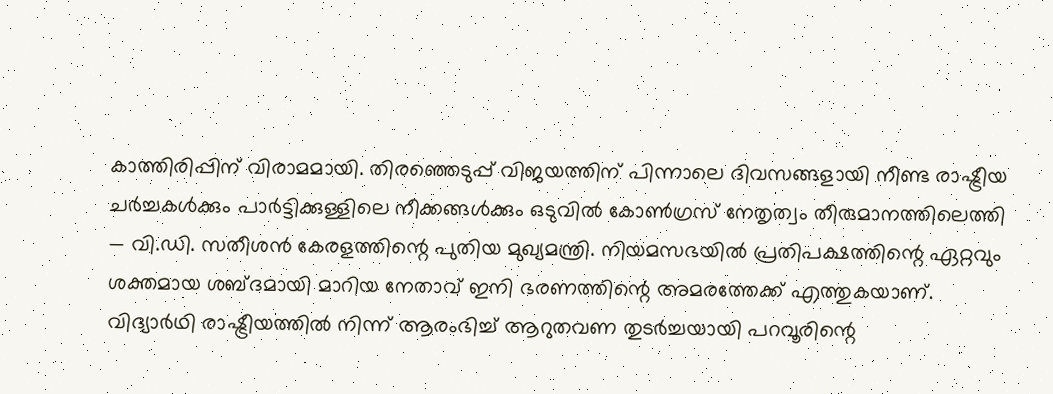കാത്തിരിപ്പിന് വിരാമമായി. തിരഞ്ഞെടുപ്പ് വിജയത്തിന് പിന്നാലെ ദിവസങ്ങളായി നീണ്ട രാഷ്ട്രീയ ചർച്ചകൾക്കും പാർട്ടിക്കുള്ളിലെ നീക്കങ്ങൾക്കും ഒടുവിൽ കോൺഗ്രസ് നേതൃത്വം തീരുമാനത്തിലെത്തി — വി.ഡി. സതീശൻ കേരളത്തിന്റെ പുതിയ മുഖ്യമന്ത്രി. നിയമസഭയിൽ പ്രതിപക്ഷത്തിന്റെ ഏറ്റവും ശക്തമായ ശബ്ദമായി മാറിയ നേതാവ് ഇനി ഭരണത്തിന്റെ അമരത്തേക്ക് എത്തുകയാണ്. വിദ്യാർഥി രാഷ്ട്രീയത്തിൽ നിന്ന് ആരംഭിച്ച് ആറുതവണ തുടർച്ചയായി പറവൂരിന്റെ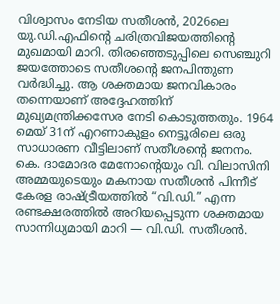വിശ്വാസം നേടിയ സതീശൻ, 2026ലെ യു.ഡി.എഫിന്റെ ചരിത്രവിജയത്തിന്റെ മുഖമായി മാറി. തിരഞ്ഞെടുപ്പിലെ സെഞ്ചുറി ജയത്തോടെ സതീശന്റെ ജനപിന്തുണ വർദ്ധിച്ചു. ആ ശക്തമായ ജനവികാരം തന്നെയാണ് അദ്ദേഹത്തിന് മുഖ്യമന്ത്രിക്കസേര നേടി കൊടുത്തതും. 1964 മെയ് 31ന് എറണാകുളം നെട്ടൂരിലെ ഒരു സാധാരണ വീട്ടിലാണ് സതീശന്റെ ജനനം. കെ. ദാമോദര മേനോന്റെയും വി. വിലാസിനി അമ്മയുടെയും മകനായ സതീശൻ പിന്നീട് കേരള രാഷ്ട്രീയത്തിൽ “വി.ഡി.” എന്ന രണ്ടക്ഷരത്തിൽ അറിയപ്പെടുന്ന ശക്തമായ സാന്നിധ്യമായി മാറി — വി.ഡി. സതീശൻ.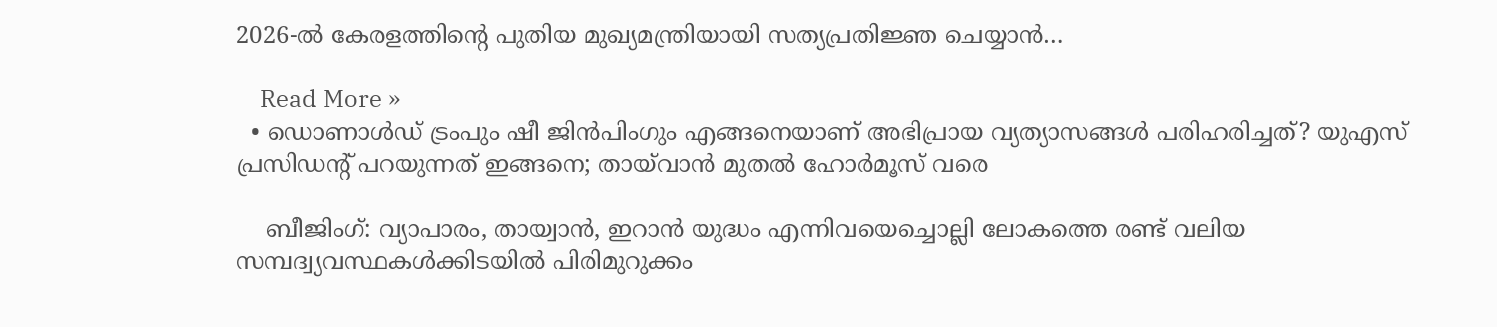2026-ൽ കേരളത്തിന്റെ പുതിയ മുഖ്യമന്ത്രിയായി സത്യപ്രതിജ്ഞ ചെയ്യാൻ…

    Read More »
  • ഡൊണാള്‍ഡ് ട്രംപും ഷീ ജിന്‍പിംഗും എങ്ങനെയാണ് അഭിപ്രായ വ്യത്യാസങ്ങള്‍ പരിഹരിച്ചത്? യുഎസ് പ്രസിഡന്റ് പറയുന്നത് ഇങ്ങനെ; തായ്‌വാന്‍ മുതല്‍ ഹോര്‍മൂസ് വരെ

    ബീജിംഗ്: വ്യാപാരം, തായ്വാന്‍, ഇറാന്‍ യുദ്ധം എന്നിവയെച്ചൊല്ലി ലോകത്തെ രണ്ട് വലിയ സമ്പദ്വ്യവസ്ഥകള്‍ക്കിടയില്‍ പിരിമുറുക്കം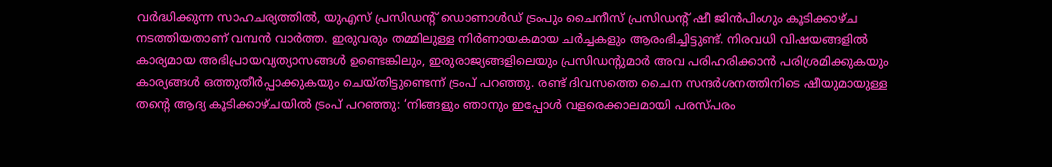വര്‍ദ്ധിക്കുന്ന സാഹചര്യത്തില്‍, യുഎസ് പ്രസിഡന്റ് ഡൊണാള്‍ഡ് ട്രംപും ചൈനീസ് പ്രസിഡന്റ് ഷീ ജിന്‍പിംഗും കൂടിക്കാഴ്ച നടത്തിയതാണ് വമ്പന്‍ വാര്‍ത്ത. ഇരുവരും തമ്മിലുള്ള നിര്‍ണായകമായ ചര്‍ച്ചകളും ആരംഭിച്ചിട്ടുണ്ട്. നിരവധി വിഷയങ്ങളില്‍ കാര്യമായ അഭിപ്രായവ്യത്യാസങ്ങള്‍ ഉണ്ടെങ്കിലും, ഇരുരാജ്യങ്ങളിലെയും പ്രസിഡന്റുമാര്‍ അവ പരിഹരിക്കാന്‍ പരിശ്രമിക്കുകയും കാര്യങ്ങള്‍ ഒത്തുതീര്‍പ്പാക്കുകയും ചെയ്തിട്ടുണ്ടെന്ന് ട്രംപ് പറഞ്ഞു. രണ്ട് ദിവസത്തെ ചൈന സന്ദര്‍ശനത്തിനിടെ ഷീയുമായുള്ള തന്റെ ആദ്യ കൂടിക്കാഴ്ചയില്‍ ട്രംപ് പറഞ്ഞു: ‘നിങ്ങളും ഞാനും ഇപ്പോള്‍ വളരെക്കാലമായി പരസ്പരം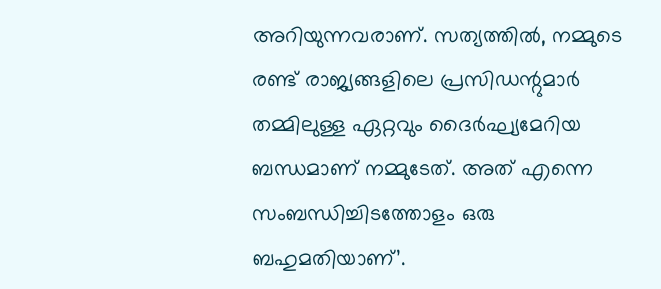അറിയുന്നവരാണ്. സത്യത്തില്‍, നമ്മുടെ രണ്ട് രാജ്യങ്ങളിലെ പ്രസിഡന്റുമാര്‍ തമ്മിലുള്ള ഏറ്റവും ദൈര്‍ഘ്യമേറിയ ബന്ധമാണ് നമ്മുടേത്. അത് എന്നെ സംബന്ധിച്ചിടത്തോളം ഒരു ബഹുമതിയാണ്’.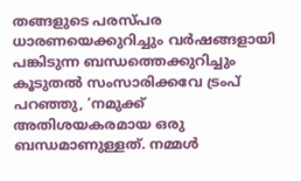തങ്ങളുടെ പരസ്പര ധാരണയെക്കുറിച്ചും വര്‍ഷങ്ങളായി പങ്കിടുന്ന ബന്ധത്തെക്കുറിച്ചും കൂടുതല്‍ സംസാരിക്കവേ ട്രംപ് പറഞ്ഞു, ‘നമുക്ക് അതിശയകരമായ ഒരു ബന്ധമാണുള്ളത്. നമ്മള്‍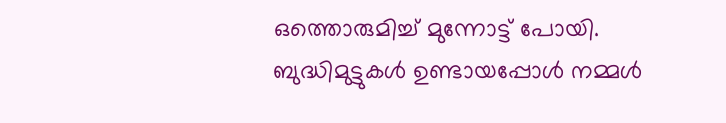ഒത്തൊരുമിച്ച് മുന്നോട്ട് പോയി. ബുദ്ധിമുട്ടുകള്‍ ഉണ്ടായപ്പോള്‍ നമ്മള്‍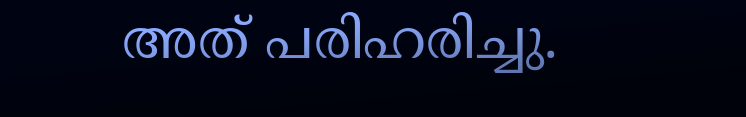അത് പരിഹരിച്ചു.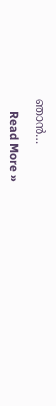ഞാന്‍…

    Read More »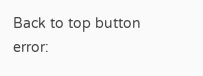Back to top button
error: